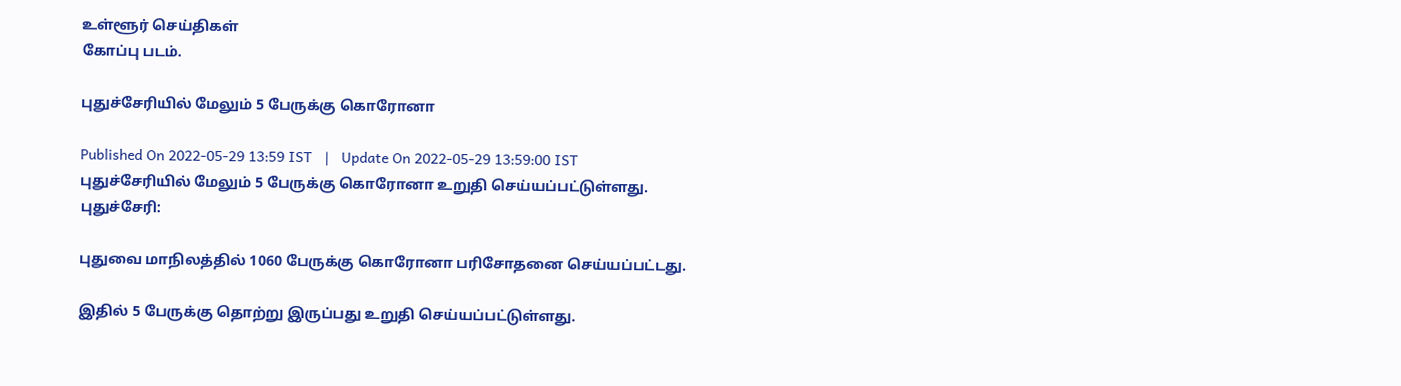உள்ளூர் செய்திகள்
கோப்பு படம்.

புதுச்சேரியில் மேலும் 5 பேருக்கு கொரோனா

Published On 2022-05-29 13:59 IST   |   Update On 2022-05-29 13:59:00 IST
புதுச்சேரியில் மேலும் 5 பேருக்கு கொரோனா உறுதி செய்யப்பட்டுள்ளது.
புதுச்சேரி:

புதுவை மாநிலத்தில் 1060 பேருக்கு கொரோனா பரிசோதனை செய்யப்பட்டது.

இதில் 5 பேருக்கு தொற்று இருப்பது உறுதி செய்யப்பட்டுள்ளது.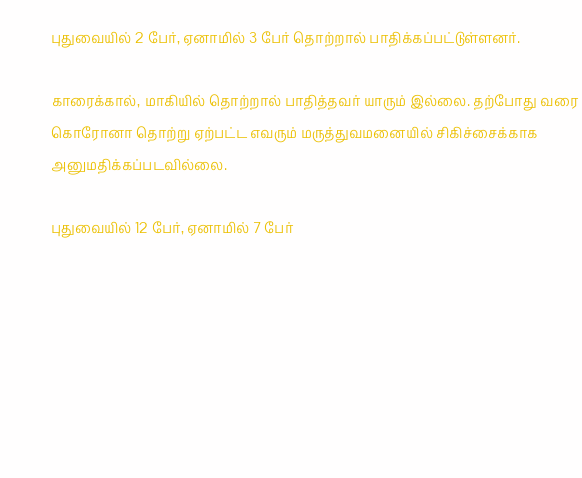புதுவையில் 2 பேர், ஏனாமில் 3 பேர் தொற்றால் பாதிக்கப்பட்டுள்ளனர்.

காரைக்கால், மாகியில் தொற்றால் பாதித்தவர் யாரும் இல்லை. தற்போது வரை கொரோனா தொற்று ஏற்பட்ட எவரும் மருத்துவமனையில் சிகிச்சைக்காக அனுமதிக்கப்படவில்லை.

புதுவையில் 12 பேர், ஏனாமில் 7 பேர்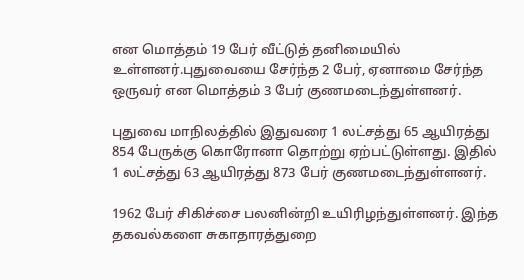என மொத்தம் 19 பேர் வீட்டுத் தனிமையில் உள்ளனர்.புதுவையை சேர்ந்த 2 பேர், ஏனாமை சேர்ந்த ஒருவர் என மொத்தம் 3 பேர் குணமடைந்துள்ளனர்.

புதுவை மாநிலத்தில் இதுவரை 1 லட்சத்து 65 ஆயிரத்து 854 பேருக்கு கொரோனா தொற்று ஏற்பட்டுள்ளது. இதில்  1 லட்சத்து 63 ஆயிரத்து 873 பேர் குணமடைந்துள்ளனர்.

1962 பேர் சிகிச்சை பலனின்றி உயிரிழந்துள்ளனர். இந்த தகவல்களை சுகாதாரத்துறை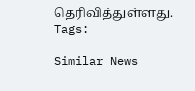தெரிவித்துள்ளது.
Tags:

Similar News